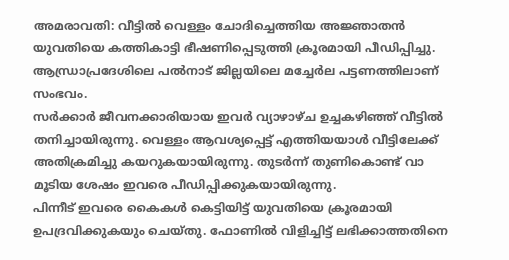അമരാവതി: വീട്ടിൽ വെള്ളം ചോദിച്ചെത്തിയ അജ്ഞാതൻ യുവതിയെ കത്തികാട്ടി ഭീഷണിപ്പെടുത്തി ക്രൂരമായി പീഡിപ്പിച്ചു. ആന്ധ്രാപ്രദേശിലെ പൽനാട് ജില്ലയിലെ മച്ചേർല പട്ടണത്തിലാണ് സംഭവം.
സർക്കാർ ജീവനക്കാരിയായ ഇവർ വ്യാഴാഴ്ച ഉച്ചകഴിഞ്ഞ് വീട്ടിൽ തനിച്ചായിരുന്നു. വെള്ളം ആവശ്യപ്പെട്ട് എത്തിയയാൾ വീട്ടിലേക്ക് അതിക്രമിച്ചു കയറുകയായിരുന്നു. തുടർന്ന് തുണികൊണ്ട് വാ മൂടിയ ശേഷം ഇവരെ പീഡിപ്പിക്കുകയായിരുന്നു.
പിന്നീട് ഇവരെ കൈകൾ കെട്ടിയിട്ട് യുവതിയെ ക്രൂരമായി ഉപദ്രവിക്കുകയും ചെയ്തു. ഫോണിൽ വിളിച്ചിട്ട് ലഭിക്കാത്തതിനെ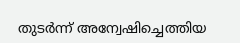തുടർന്ന് അന്വേഷിച്ചെത്തിയ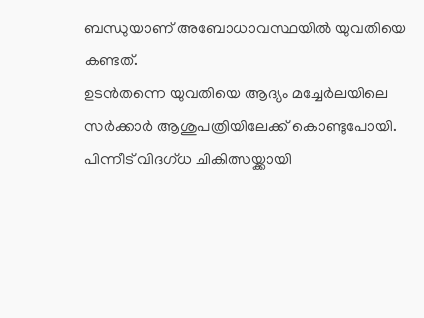ബന്ധുയാണ് അബോധാവസ്ഥയിൽ യുവതിയെ കണ്ടത്.
ഉടൻതന്നെ യുവതിയെ ആദ്യം മച്ചേർലയിലെ സർക്കാർ ആശുപത്രിയിലേക്ക് കൊണ്ടുപോയി. പിന്നീട് വിദഗ്ധ ചികിത്സയ്ക്കായി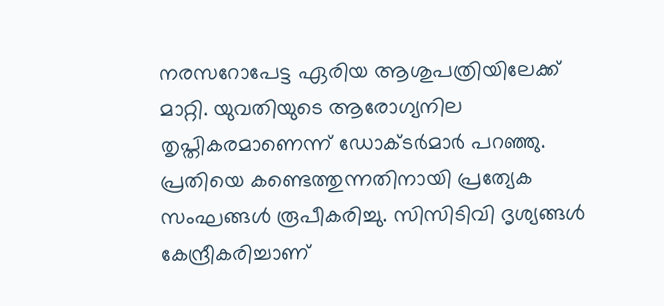നരസറോപേട്ട ഏരിയ ആശുപത്രിയിലേക്ക് മാറ്റി. യുവതിയുടെ ആരോഗ്യനില തൃപ്തികരമാണെന്ന് ഡോക്ടർമാർ പറഞ്ഞു.
പ്രതിയെ കണ്ടെത്തുന്നതിനായി പ്രത്യേക സംഘങ്ങൾ രൂപീകരിച്ചു. സിസിടിവി ദൃശ്യങ്ങൾ കേന്ദ്രീകരിച്ചാണ്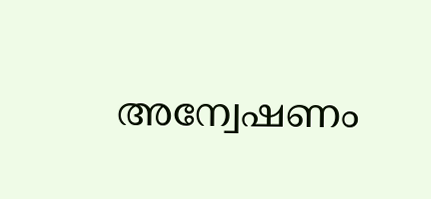അന്വേഷണം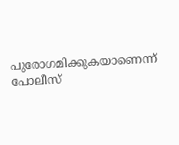പുരോഗമിക്കുകയാണെന്ന് പോലീസ്